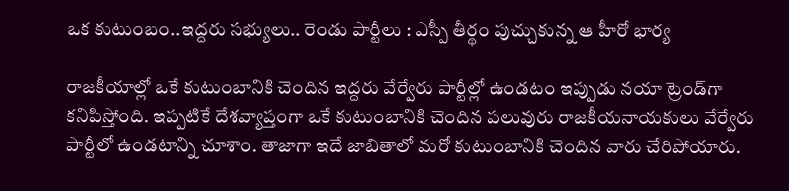ఒక కుటుంబం..ఇద్దరు సభ్యులు.. రెండు పార్టీలు : ఎస్పీ తీర్థం పుచ్చుకున్న ఆ హీరో భార్య

రాజకీయాల్లో ఒకే కుటుంబానికి చెందిన ఇద్దరు వేర్వేరు పార్టీల్లో ఉండటం ఇప్పుడు నయా ట్రెండ్‌గా కనిపిస్తోంది. ఇప్పటికే దేశవ్యాప్తంగా ఒకే కుటుంబానికి చెందిన పలువురు రాజకీయనాయకులు వేర్వేరు పార్టీలో ఉండటాన్ని చూశాం. తాజాగా ఇదే జాబితాలో మరో కుటుంబానికి చెందిన వారు చేరిపోయారు.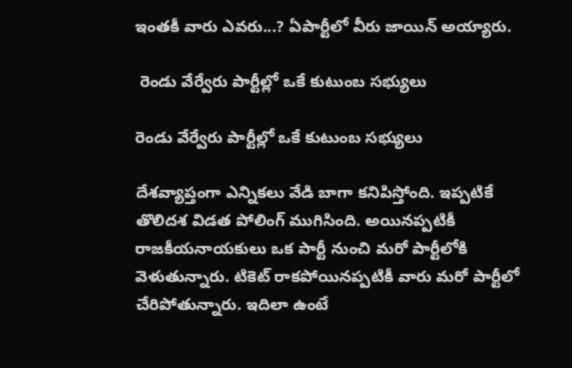ఇంతకీ వారు ఎవరు...? ఏపార్టీలో వీరు జాయిన్ అయ్యారు.

 రెండు వేర్వేరు పార్టీల్లో ఒకే కుటుంబ సభ్యులు

రెండు వేర్వేరు పార్టీల్లో ఒకే కుటుంబ సభ్యులు

దేశవ్యాప్తంగా ఎన్నికలు వేడి బాగా కనిపిస్తోంది. ఇప్పటికే తొలిదశ విడత పోలింగ్ ముగిసింది. అయినప్పటికీ రాజకీయనాయకులు ఒక పార్టీ నుంచి మరో పార్టీలోకి వెళుతున్నారు. టికెట్ రాకపోయినప్పటికీ వారు మరో పార్టీలో చేరిపోతున్నారు. ఇదిలా ఉంటే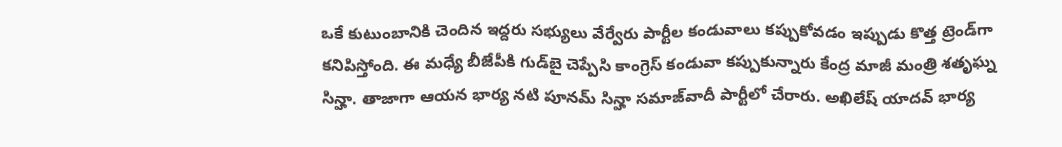ఒకే కుటుంబానికి చెందిన ఇద్దరు సభ్యులు వేర్వేరు పార్టీల కండువాలు కప్పుకోవడం ఇప్పుడు కొత్త ట్రెండ్‌గా కనిపిస్తోంది. ఈ మధ్యే బీజేపీకి గుడ్‌బై చెప్పేసి కాంగ్రెస్ కండువా కప్పుకున్నారు కేంద్ర మాజీ మంత్రి శతృఘ్న సిన్హా. తాజాగా ఆయన భార్య నటి పూనమ్ సిన్హా సమాజ్‌వాదీ పార్టీలో చేరారు. అఖిలేష్ యాదవ్ భార్య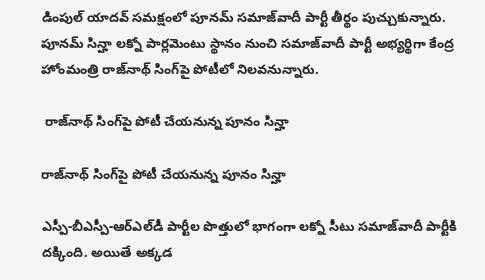డింపుల్ యాదవ్ సమక్షంలో పూనమ్ సమాజ్‌వాదీ పార్టీ తీర్థం పుచ్చుకున్నారు. పూనమ్ సిన్హా లక్నో పార్లమెంటు స్థానం నుంచి సమాజ్‌వాదీ పార్టీ అభ్యర్థిగా కేంద్ర హోంమంత్రి రాజ్‌నాథ్ సింగ్‌పై పోటీలో నిలవనున్నారు.

 రాజ్‌నాథ్ సింగ్‌పై పోటీ చేయనున్న పూనం సిన్హా

రాజ్‌నాథ్ సింగ్‌పై పోటీ చేయనున్న పూనం సిన్హా

ఎస్పీ-బీఎస్పీ-ఆర్‌ఎల్‌డీ పార్టీల పొత్తులో భాగంగా లక్నో సీటు సమాజ్‌వాదీ పార్టీకి దక్కింది. అయితే అక్కడ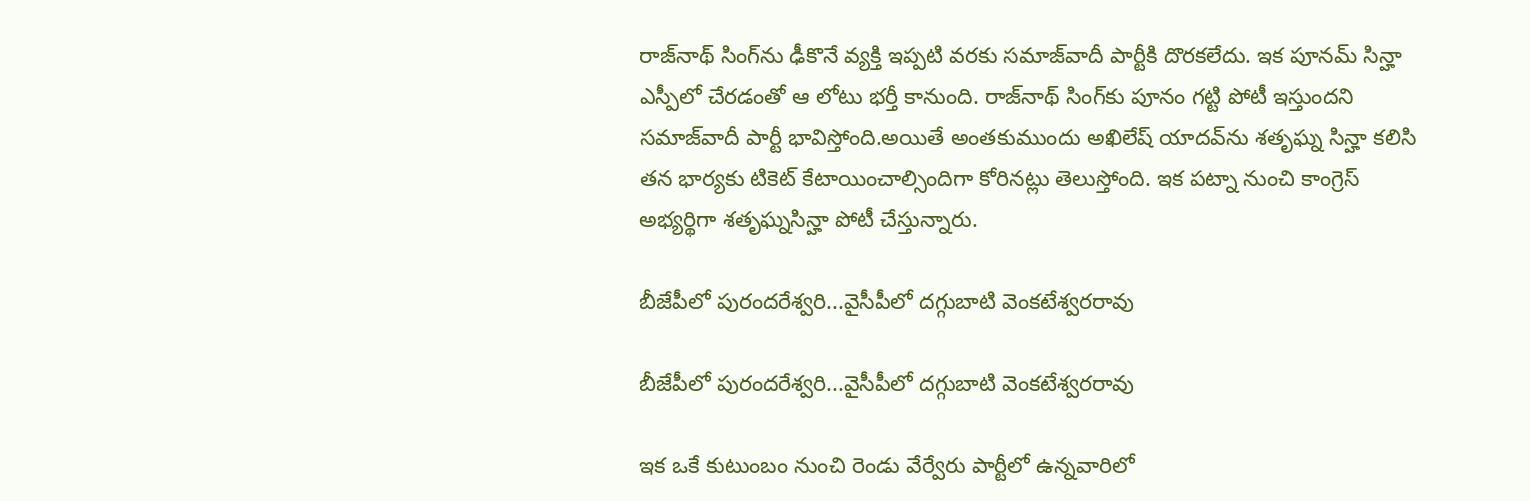రాజ్‌నాథ్‌ సింగ్‌ను ఢీకొనే వ్యక్తి ఇప్పటి వరకు సమాజ్‌వాదీ పార్టీకి దొరకలేదు. ఇక పూనమ్ సిన్హా ఎస్పీలో చేరడంతో ఆ లోటు భర్తీ కానుంది. రాజ్‌నాథ్ సింగ్‌కు పూనం గట్టి పోటీ ఇస్తుందని సమాజ్‌వాదీ పార్టీ భావిస్తోంది.అయితే అంతకుముందు అఖిలేష్ యాదవ్‌ను శతృఘ్న సిన్హా కలిసి తన భార్యకు టికెట్ కేటాయించాల్సిందిగా కోరినట్లు తెలుస్తోంది. ఇక పట్నా నుంచి కాంగ్రెస్ అభ్యర్థిగా శతృఘ్నసిన్హా పోటీ చేస్తున్నారు.

బీజేపీలో పురందరేశ్వరి...వైసీపీలో దగ్గుబాటి వెంకటేశ్వరరావు

బీజేపీలో పురందరేశ్వరి...వైసీపీలో దగ్గుబాటి వెంకటేశ్వరరావు

ఇక ఒకే కుటుంబం నుంచి రెండు వేర్వేరు పార్టీలో ఉన్నవారిలో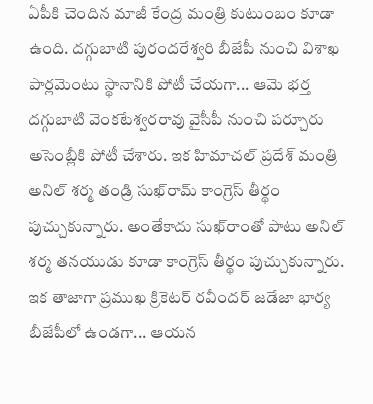ఏపీకి చెందిన మాజీ కేంద్ర మంత్రి కుటుంబం కూడా ఉంది. దగ్గుబాటి పురందరేశ్వరి బీజేపీ నుంచి విశాఖ పార్లమెంటు స్థానానికి పోటీ చేయగా... ఆమె భర్త దగ్గుబాటి వెంకటేశ్వరరావు వైసీపీ నుంచి పర్చూరు అసెంబ్లీకి పోటీ చేశారు. ఇక హిమాచల్ ప్రదేశ్ మంత్రి అనిల్ శర్మ తండ్రి సుఖ్‌రామ్ కాంగ్రెస్ తీర్థం పుచ్చుకున్నారు. అంతేకాదు సుఖ్‌రాంతో పాటు అనిల్ శర్మ తనయుడు కూడా కాంగ్రెస్ తీర్థం పుచ్చుకున్నారు. ఇక తాజాగా ప్రముఖ క్రికెటర్ రవీందర్ జడేజా భార్య బీజేపీలో ఉండగా... ఆయన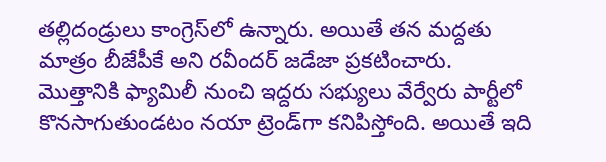తల్లిదండ్రులు కాంగ్రెస్‌లో ఉన్నారు. అయితే తన మద్దతు మాత్రం బీజేపీకే అని రవీందర్ జడేజా ప్రకటించారు. మొత్తానికి ఫ్యామిలీ నుంచి ఇద్దరు సభ్యులు వేర్వేరు పార్టీలో కొనసాగుతుండటం నయా ట్రెండ్‌గా కనిపిస్తోంది. అయితే ఇది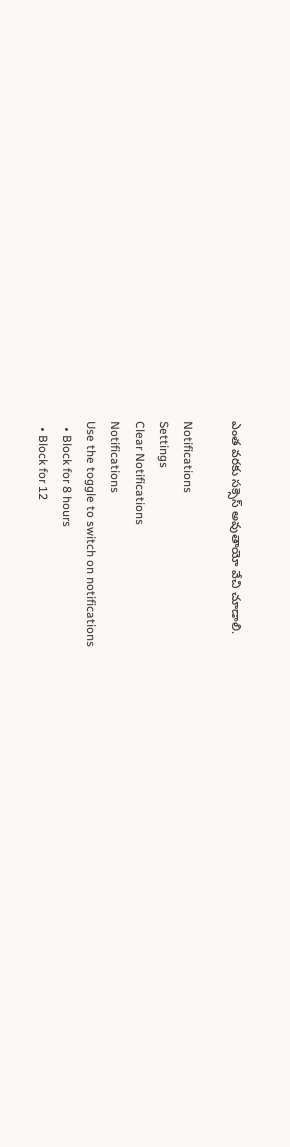ఎంత వరకు సక్సెస్ అవుతాయో వేచి చూడాలి.

Notifications
Settings
Clear Notifications
Notifications
Use the toggle to switch on notifications
  • Block for 8 hours
  • Block for 12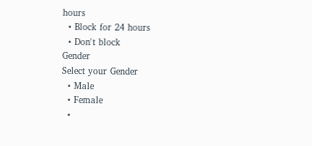hours
  • Block for 24 hours
  • Don't block
Gender
Select your Gender
  • Male
  • Female
  •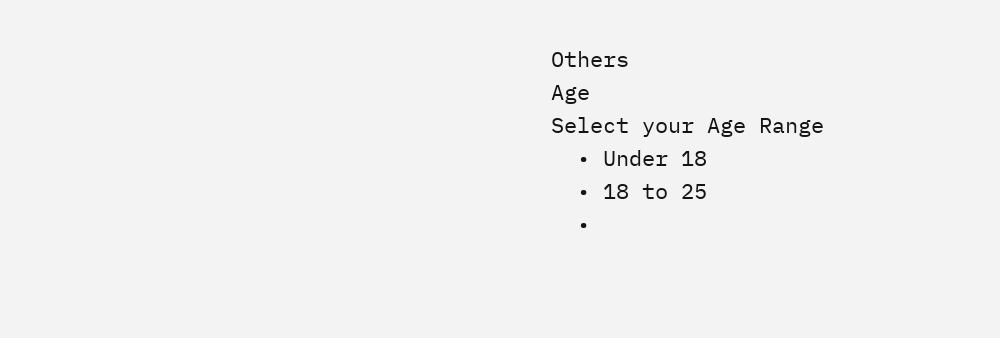Others
Age
Select your Age Range
  • Under 18
  • 18 to 25
  •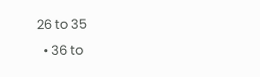26 to 35
  • 36 to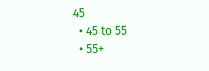45
  • 45 to 55
  • 55+